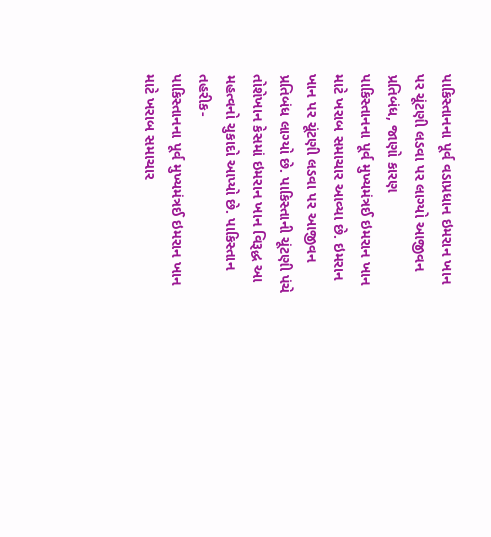પાકિસ્તાનના પૂર્વ વડાપ્રધાન ઇમરાન ખાન પર ચૂંટણી લડવા પર લાગ્યો આજીવન પ્રતિબંધ, જાણો કારણ
પાકિસ્તાનના પૂર્વ મુખ્યમંત્રઈ ઇમરાન ખાન માટે ખરાબ સમાચાર આવ્યા છે. ઇમરાન ખાન પર ચૂંટણી લડવા પર આજીવન પ્રતિબંધ લાગ્યો છે. પાકિસ્તાની ચૂંટણી પંચે તોશેખાન કેસમાં ઇમરાન ખાન વિરૂદ્ધ આ મહત્વનો ચુકાદો આપ્યો છે. પાકિસ્તાન તહરીક-
પાકિસ્તાનના પૂર્વ મુખ્યમંત્રઈ ઇમરાન ખાન માટે ખરાબ સમાચાર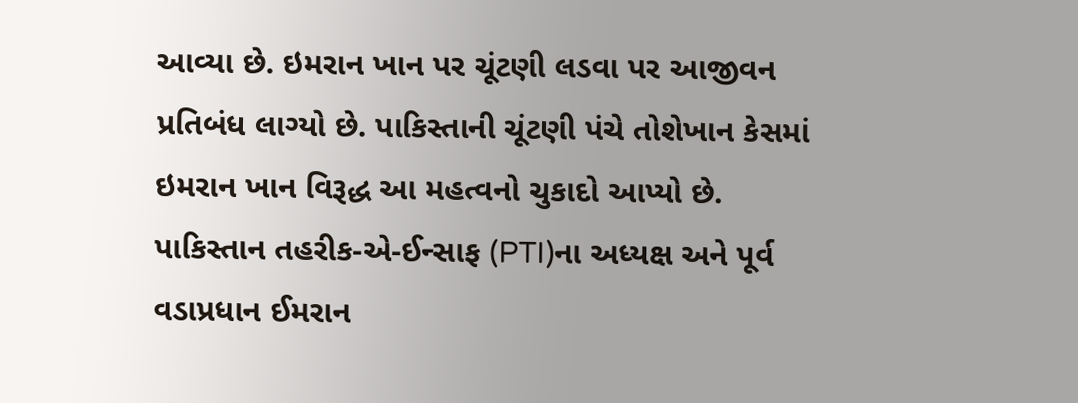આવ્યા છે. ઇમરાન ખાન પર ચૂંટણી લડવા પર આજીવન પ્રતિબંધ લાગ્યો છે. પાકિસ્તાની ચૂંટણી પંચે તોશેખાન કેસમાં ઇમરાન ખાન વિરૂદ્ધ આ મહત્વનો ચુકાદો આપ્યો છે. પાકિસ્તાન તહરીક-એ-ઈન્સાફ (PTI)ના અધ્યક્ષ અને પૂર્વ વડાપ્રધાન ઈમરાન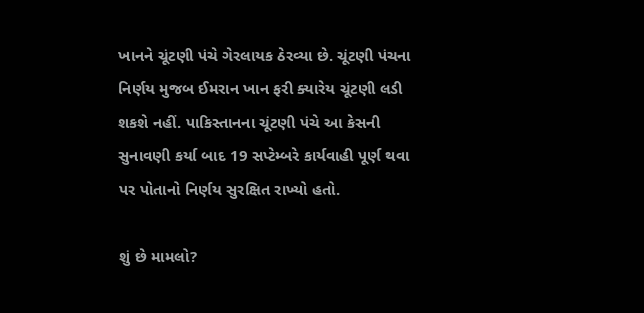ખાનને ચૂંટણી પંચે ગેરલાયક ઠેરવ્યા છે. ચૂંટણી પંચના નિર્ણય મુજબ ઈમરાન ખાન ફરી ક્યારેય ચૂંટણી લડી શકશે નહીં. પાકિસ્તાનના ચૂંટણી પંચે આ કેસની સુનાવણી કર્યા બાદ 19 સપ્ટેમ્બરે કાર્યવાહી પૂર્ણ થવા પર પોતાનો નિર્ણય સુરક્ષિત રાખ્યો હતો.

શું છે મામલો?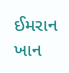ઈમરાન ખાન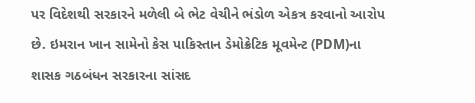પર વિદેશથી સરકારને મળેલી બે ભેટ વેચીને ભંડોળ એકત્ર કરવાનો આરોપ છે. ઇમરાન ખાન સામેનો કેસ પાકિસ્તાન ડેમોક્રેટિક મૂવમેન્ટ (PDM)ના શાસક ગઠબંધન સરકારના સાંસદ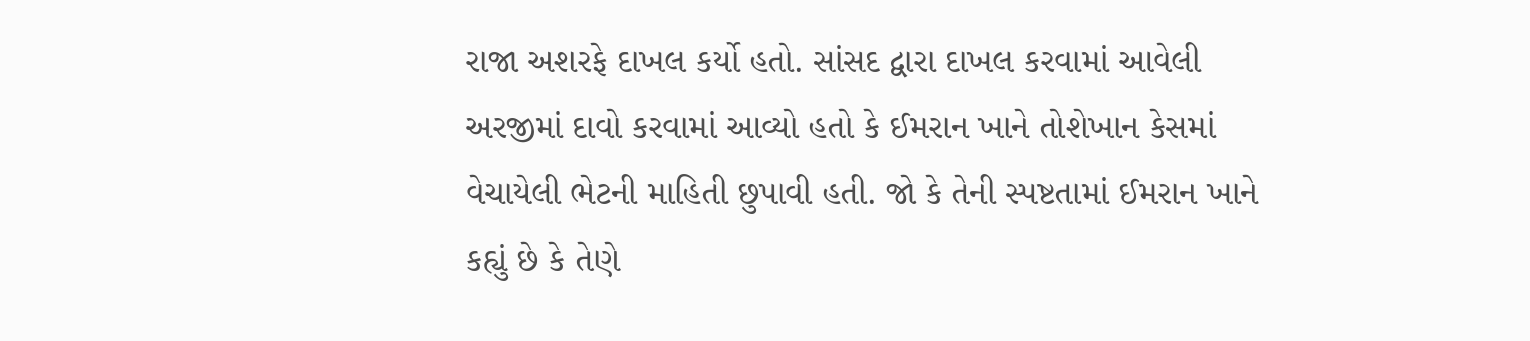રાજા અશરફે દાખલ કર્યો હતો. સાંસદ દ્વારા દાખલ કરવામાં આવેલી અરજીમાં દાવો કરવામાં આવ્યો હતો કે ઈમરાન ખાને તોશેખાન કેસમાં વેચાયેલી ભેટની માહિતી છુપાવી હતી. જો કે તેની સ્પષ્ટતામાં ઈમરાન ખાને કહ્યું છે કે તેણે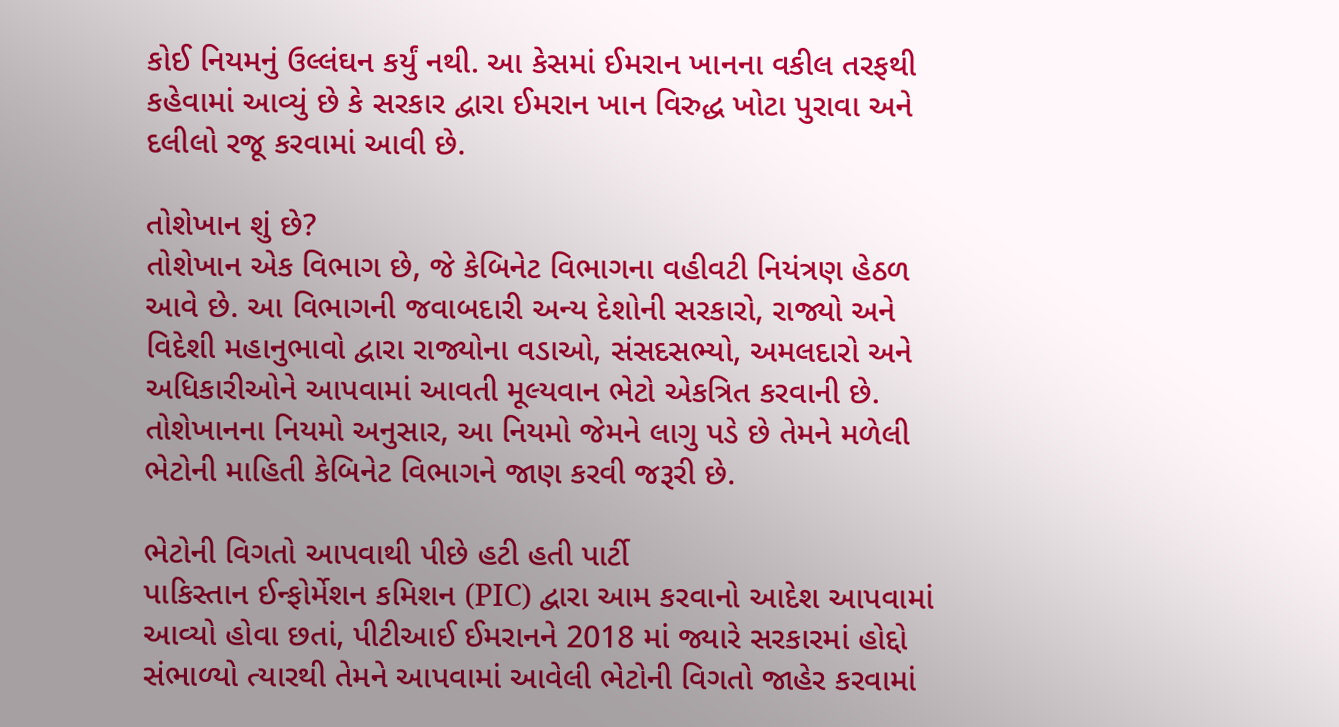કોઈ નિયમનું ઉલ્લંઘન કર્યું નથી. આ કેસમાં ઈમરાન ખાનના વકીલ તરફથી કહેવામાં આવ્યું છે કે સરકાર દ્વારા ઈમરાન ખાન વિરુદ્ધ ખોટા પુરાવા અને દલીલો રજૂ કરવામાં આવી છે.

તોશેખાન શું છે?
તોશેખાન એક વિભાગ છે, જે કેબિનેટ વિભાગના વહીવટી નિયંત્રણ હેઠળ આવે છે. આ વિભાગની જવાબદારી અન્ય દેશોની સરકારો, રાજ્યો અને વિદેશી મહાનુભાવો દ્વારા રાજ્યોના વડાઓ, સંસદસભ્યો, અમલદારો અને અધિકારીઓને આપવામાં આવતી મૂલ્યવાન ભેટો એકત્રિત કરવાની છે. તોશેખાનના નિયમો અનુસાર, આ નિયમો જેમને લાગુ પડે છે તેમને મળેલી ભેટોની માહિતી કેબિનેટ વિભાગને જાણ કરવી જરૂરી છે.

ભેટોની વિગતો આપવાથી પીછે હટી હતી પાર્ટી
પાકિસ્તાન ઈન્ફોર્મેશન કમિશન (PIC) દ્વારા આમ કરવાનો આદેશ આપવામાં આવ્યો હોવા છતાં, પીટીઆઈ ઈમરાનને 2018 માં જ્યારે સરકારમાં હોદ્દો સંભાળ્યો ત્યારથી તેમને આપવામાં આવેલી ભેટોની વિગતો જાહેર કરવામાં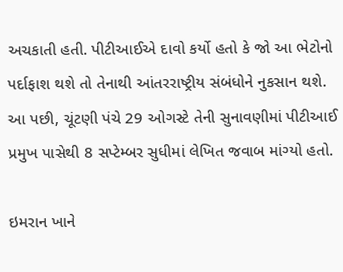અચકાતી હતી. પીટીઆઈએ દાવો કર્યો હતો કે જો આ ભેટોનો પર્દાફાશ થશે તો તેનાથી આંતરરાષ્ટ્રીય સંબંધોને નુકસાન થશે. આ પછી, ચૂંટણી પંચે 29 ઓગસ્ટે તેની સુનાવણીમાં પીટીઆઈ પ્રમુખ પાસેથી 8 સપ્ટેમ્બર સુધીમાં લેખિત જવાબ માંગ્યો હતો.

ઇમરાન ખાને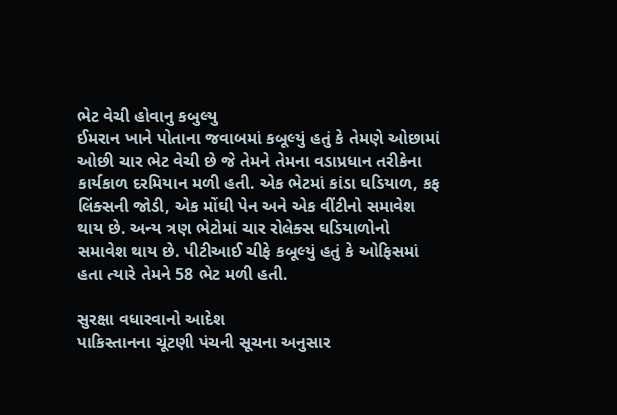ભેટ વેચી હોવાનુ કબુલ્યુ
ઈમરાન ખાને પોતાના જવાબમાં કબૂલ્યું હતું કે તેમણે ઓછામાં ઓછી ચાર ભેટ વેચી છે જે તેમને તેમના વડાપ્રધાન તરીકેના કાર્યકાળ દરમિયાન મળી હતી. એક ભેટમાં કાંડા ઘડિયાળ, કફ લિંક્સની જોડી, એક મોંઘી પેન અને એક વીંટીનો સમાવેશ થાય છે. અન્ય ત્રણ ભેટોમાં ચાર રોલેક્સ ઘડિયાળોનો સમાવેશ થાય છે. પીટીઆઈ ચીફે કબૂલ્યું હતું કે ઓફિસમાં હતા ત્યારે તેમને 58 ભેટ મળી હતી.

સુરક્ષા વધારવાનો આદેશ
પાકિસ્તાનના ચૂંટણી પંચની સૂચના અનુસાર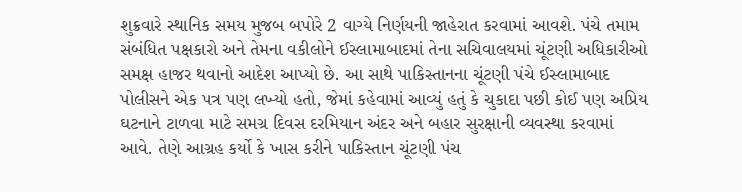શુક્રવારે સ્થાનિક સમય મુજબ બપોરે 2 વાગ્યે નિર્ણયની જાહેરાત કરવામાં આવશે. પંચે તમામ સંબંધિત પક્ષકારો અને તેમના વકીલોને ઈસ્લામાબાદમાં તેના સચિવાલયમાં ચૂંટણી અધિકારીઓ સમક્ષ હાજર થવાનો આદેશ આપ્યો છે. આ સાથે પાકિસ્તાનના ચૂંટણી પંચે ઈસ્લામાબાદ પોલીસને એક પત્ર પણ લખ્યો હતો, જેમાં કહેવામાં આવ્યું હતું કે ચુકાદા પછી કોઈ પણ અપ્રિય ઘટનાને ટાળવા માટે સમગ્ર દિવસ દરમિયાન અંદર અને બહાર સુરક્ષાની વ્યવસ્થા કરવામાં આવે. તેણે આગ્રહ કર્યો કે ખાસ કરીને પાકિસ્તાન ચૂંટણી પંચ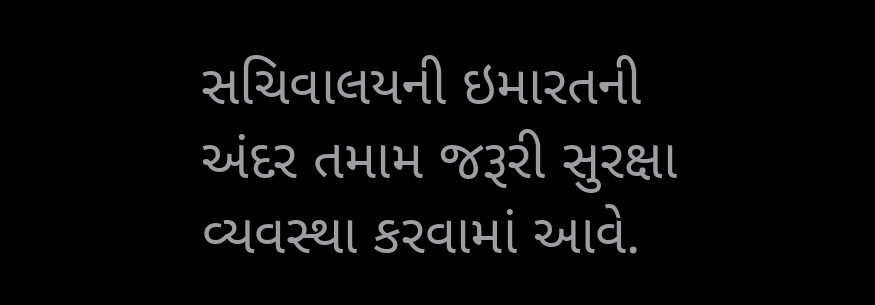સચિવાલયની ઇમારતની અંદર તમામ જરૂરી સુરક્ષા વ્યવસ્થા કરવામાં આવે.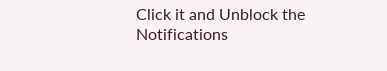Click it and Unblock the Notifications